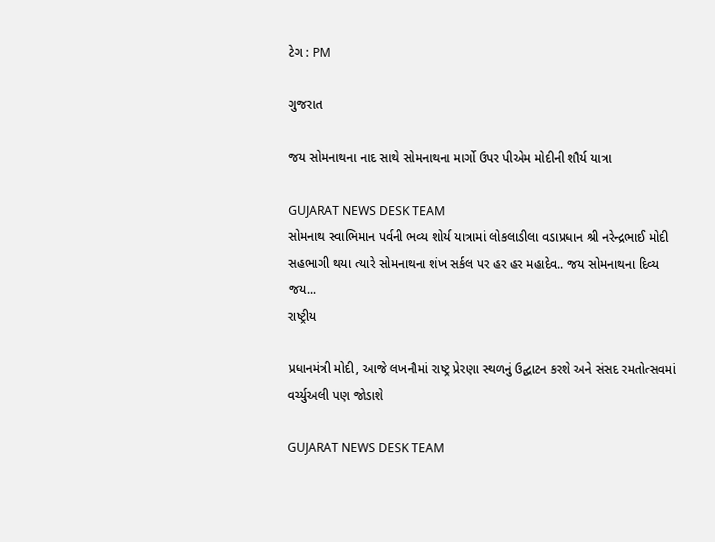ટેગ : PM

ગુજરાત

જય સોમનાથના નાદ સાથે સોમનાથના માર્ગો ઉપર પીએમ મોદીની શૌર્ય યાત્રા

GUJARAT NEWS DESK TEAM
સોમનાથ સ્વાભિમાન પર્વની ભવ્ય શોર્ય યાત્રામાં લોકલાડીલા વડાપ્રધાન શ્રી નરેન્દ્રભાઈ મોદી સહભાગી થયા ત્યારે સોમનાથના શંખ સર્કલ પર હર હર મહાદેવ.. જય સોમનાથના દિવ્ય જય...
રાષ્ટ્રીય

પ્રધાનમંત્રી મોદી, આજે લખનૌમાં રાષ્ટ્ર પ્રેરણા સ્થળનું ઉદ્ઘાટન કરશે અને સંસદ રમતોત્સવમાં વર્ચ્યુઅલી પણ જોડાશે

GUJARAT NEWS DESK TEAM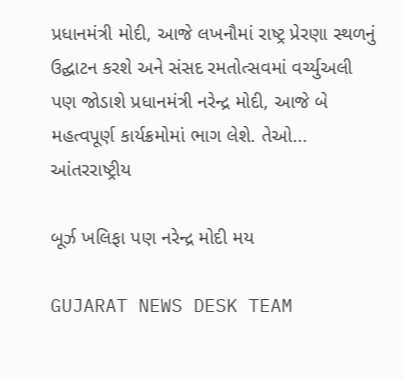પ્રધાનમંત્રી મોદી, આજે લખનૌમાં રાષ્ટ્ર પ્રેરણા સ્થળનું ઉદ્ઘાટન કરશે અને સંસદ રમતોત્સવમાં વર્ચ્યુઅલી પણ જોડાશે પ્રધાનમંત્રી નરેન્દ્ર મોદી, આજે બે મહત્વપૂર્ણ કાર્યક્રમોમાં ભાગ લેશે. તેઓ...
આંતરરાષ્ટ્રીય

બૂર્ઝ ખલિફા પણ નરેન્દ્ર મોદી મય

GUJARAT NEWS DESK TEAM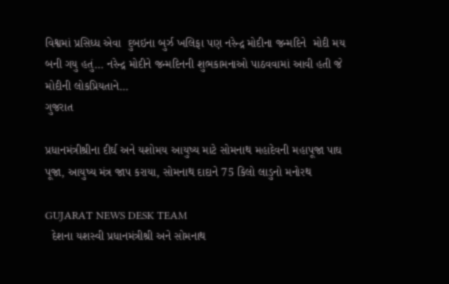વિશ્વમાં પ્રસિધ્ધ એવા  દુબઇના બુર્ઝ ખલિફા પણ નરેન્દ્ર મોદીના જન્મદિને  મોદી મય બની ગયુ હતું… નરેન્દ્ર મોદીને જન્મદિનની શુભકામનાઓ પાઠવવામાં આવી હતી જે મોદીની લોકપ્રિયતાને...
ગુજરાત

પ્રધાનમંત્રીશ્રીના દીર્ઘ અને યશોમય આયુષ્ય માટે સોમનાથ મહાદેવની મહાપૂજા પાઘ પૂજા, આયુષ્ય મંત્ર જાપ કરાયા, સોમનાથ દાદાને 75 કિલો લાડુનો મનોરથ

GUJARAT NEWS DESK TEAM
  દેશના યશસ્વી પ્રધાનમંત્રીશ્રી અને સોમનાથ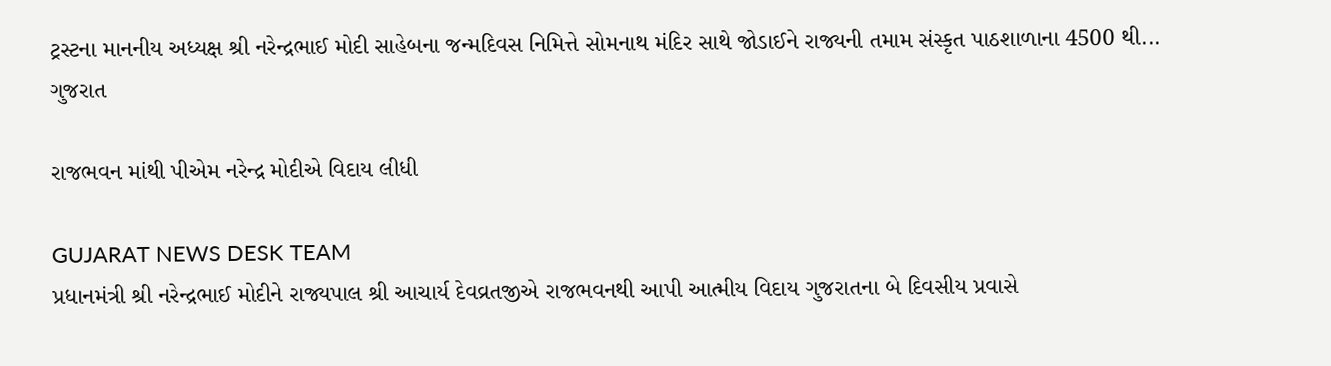ટ્રસ્ટના માનનીય અધ્યક્ષ શ્રી નરેન્દ્રભાઈ મોદી સાહેબના જન્મદિવસ નિમિત્તે સોમનાથ મંદિર સાથે જોડાઈને રાજ્યની તમામ સંસ્કૃત પાઠશાળાના 4500 થી...
ગુજરાત

રાજભવન માંથી પીએમ નરેન્દ્ર મોદીએ વિદાય લીધી

GUJARAT NEWS DESK TEAM
પ્રધાનમંત્રી શ્રી નરેન્દ્રભાઈ મોદીને રાજ્યપાલ શ્રી આચાર્ય દેવવ્રતજીએ રાજભવનથી આપી આત્મીય વિદાય ગુજરાતના બે દિવસીય પ્રવાસે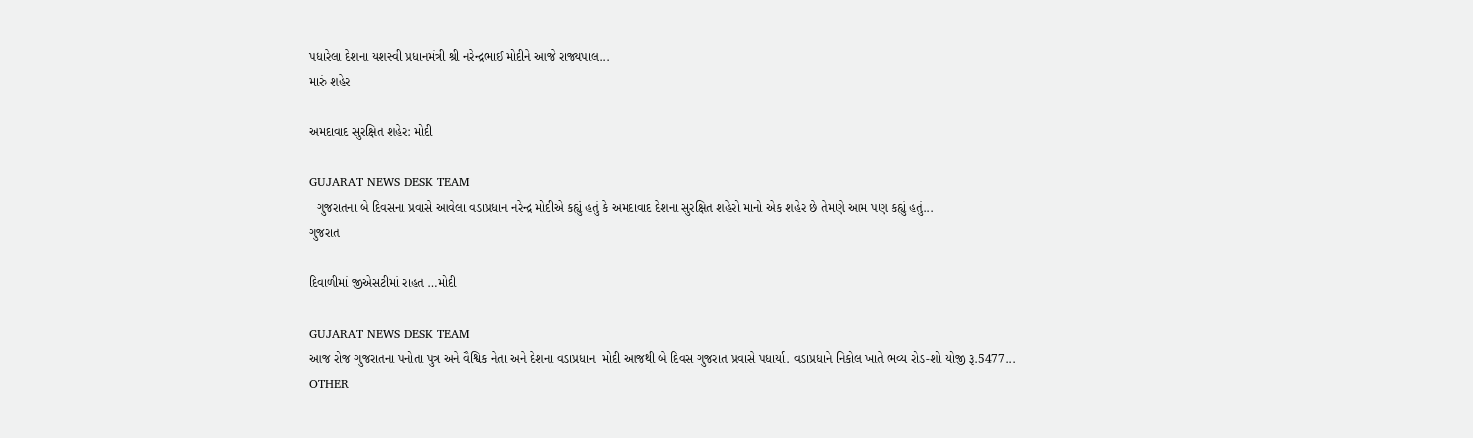પધારેલા દેશના યશસ્વી પ્રધાનમંત્રી શ્રી નરેન્દ્રભાઈ મોદીને આજે રાજ્યપાલ...
મારું શહેર

અમદાવાદ સુરક્ષિત શહેર: મોદી

GUJARAT NEWS DESK TEAM
  ગુજરાતના બે દિવસના પ્રવાસે આવેલા વડાપ્રધાન નરેન્દ્ર મોદીએ કહ્યું હતું કે અમદાવાદ દેશના સુરક્ષિત શહેરો માનો એક શહેર છે તેમણે આમ પણ કહ્યું હતું...
ગુજરાત

દિવાળીમાં જીએસટીમાં રાહત …મોદી

GUJARAT NEWS DESK TEAM
આજ રોજ ગુજરાતના પનોતા પુત્ર અને વૈશ્વિક નેતા અને દેશના વડાપ્રધાન  મોદી આજથી બે દિવસ ગુજરાત પ્રવાસે પધાર્યા. વડાપ્રધાને નિકોલ ખાતે ભવ્ય રોડ-શો યોજી રૂ.5477...
OTHER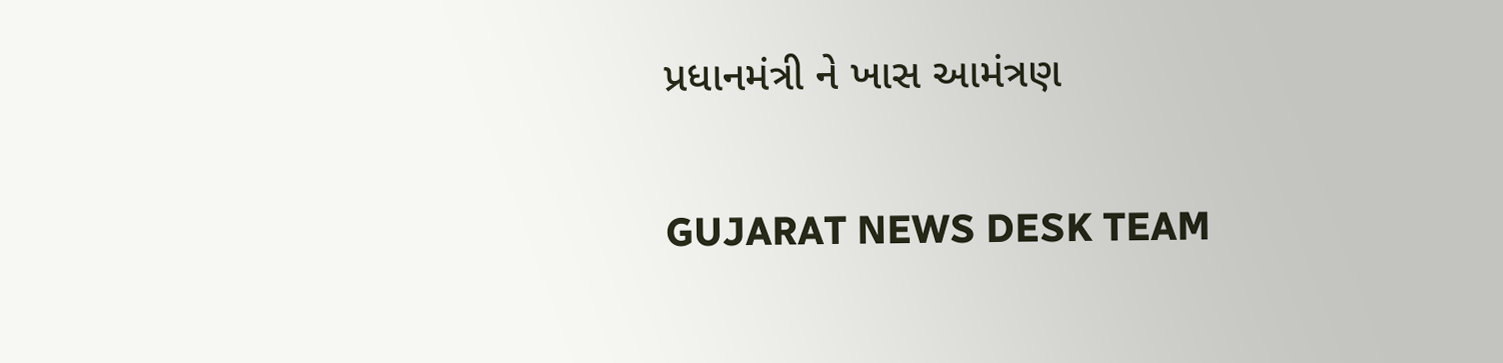પ્રધાનમંત્રી ને ખાસ આમંત્રણ

GUJARAT NEWS DESK TEAM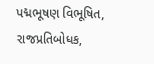પદ્મભૂષણ વિભૂષિત, રાજપ્રતિબોધક,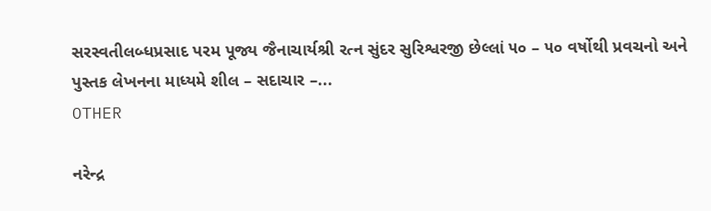સરસ્વતીલબ્ધપ્રસાદ પરમ પૂજ્ય જૈનાચાર્યશ્રી રત્ન સુંદર સુરિશ્વરજી છેલ્લાં ૫૦ – ૫૦ વર્ષોથી પ્રવચનો અને પુસ્તક લેખનના માધ્યમે શીલ – સદાચાર –...
OTHER

નરેન્દ્ર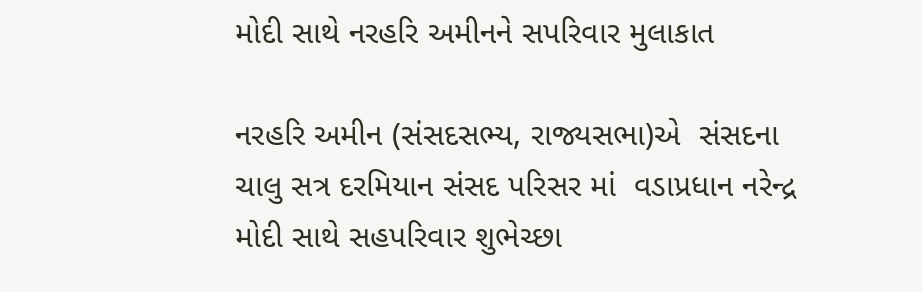મોદી સાથે નરહરિ અમીનને સપરિવાર મુલાકાત

નરહરિ અમીન (સંસદસભ્ય, રાજ્યસભા)એ  સંસદના ચાલુ સત્ર દરમિયાન સંસદ પરિસર માં  વડાપ્રધાન નરેન્દ્ર મોદી સાથે સહપરિવાર શુભેચ્છા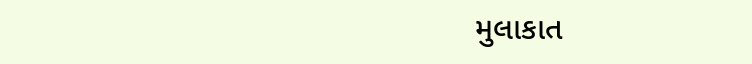મુલાકાત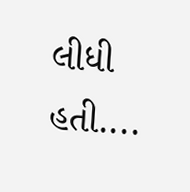લીધી હતી....